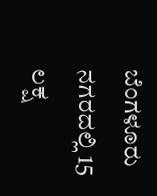ಬೆಂಗಳೂರು ನಗರದಲ್ಲಿ 15 ಲಕ್ಷ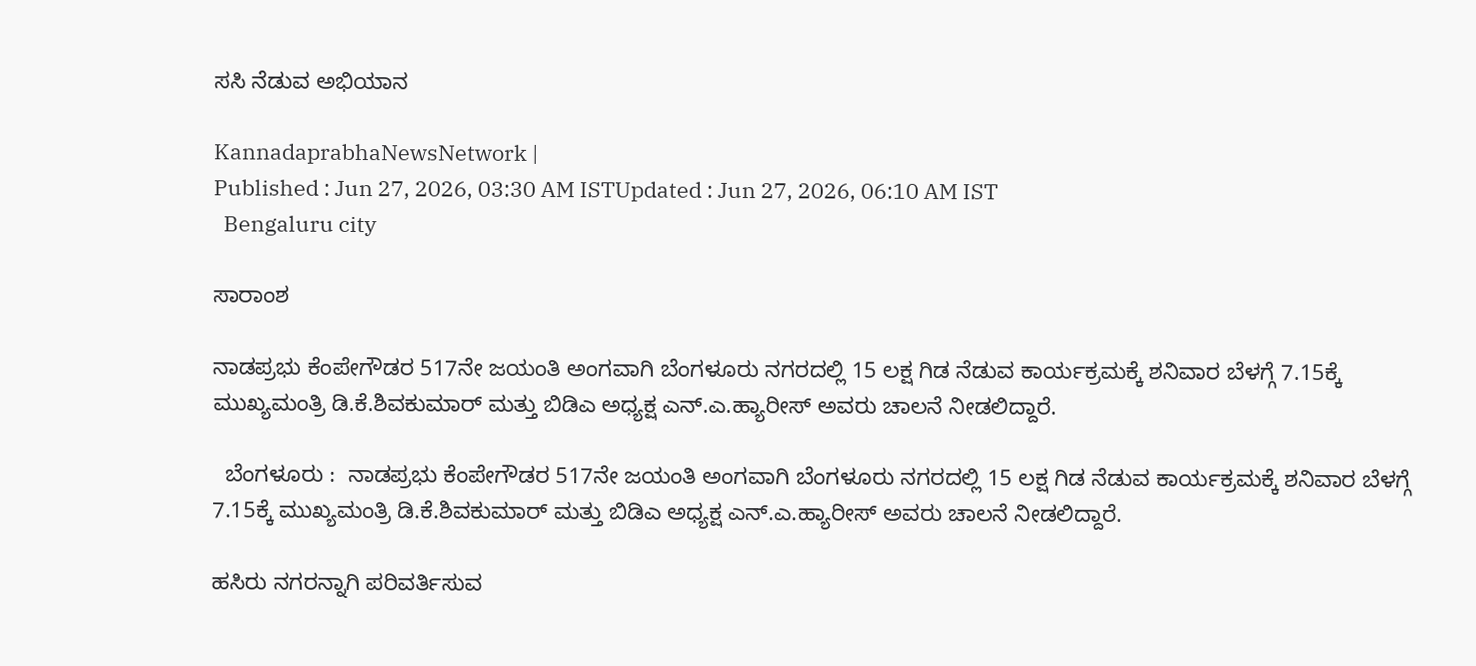ಸಸಿ ನೆಡುವ ಅಭಿಯಾನ

KannadaprabhaNewsNetwork |
Published : Jun 27, 2026, 03:30 AM ISTUpdated : Jun 27, 2026, 06:10 AM IST
  Bengaluru city

ಸಾರಾಂಶ

ನಾಡಪ್ರಭು ಕೆಂಪೇಗೌಡರ 517ನೇ ಜಯಂತಿ ಅಂಗವಾಗಿ ಬೆಂಗಳೂರು ನಗರದಲ್ಲಿ 15 ಲಕ್ಷ ಗಿಡ ನೆಡುವ ಕಾರ್ಯಕ್ರಮಕ್ಕೆ ಶನಿವಾರ ಬೆಳಗ್ಗೆ 7.15ಕ್ಕೆ ಮುಖ್ಯಮಂತ್ರಿ ಡಿ.ಕೆ.ಶಿವಕುಮಾರ್‌ ಮತ್ತು ಬಿಡಿಎ ಅಧ್ಯಕ್ಷ ಎನ್‌.ಎ.ಹ್ಯಾರೀಸ್‌ ಅವರು ಚಾಲನೆ ನೀಡಲಿದ್ದಾರೆ.

  ಬೆಂಗಳೂರು :  ನಾಡಪ್ರಭು ಕೆಂಪೇಗೌಡರ 517ನೇ ಜಯಂತಿ ಅಂಗವಾಗಿ ಬೆಂಗಳೂರು ನಗರದಲ್ಲಿ 15 ಲಕ್ಷ ಗಿಡ ನೆಡುವ ಕಾರ್ಯಕ್ರಮಕ್ಕೆ ಶನಿವಾರ ಬೆಳಗ್ಗೆ 7.15ಕ್ಕೆ ಮುಖ್ಯಮಂತ್ರಿ ಡಿ.ಕೆ.ಶಿವಕುಮಾರ್‌ ಮತ್ತು ಬಿಡಿಎ ಅಧ್ಯಕ್ಷ ಎನ್‌.ಎ.ಹ್ಯಾರೀಸ್‌ ಅವರು ಚಾಲನೆ ನೀಡಲಿದ್ದಾರೆ.

ಹಸಿರು ನಗರನ್ನಾಗಿ ಪರಿವರ್ತಿಸುವ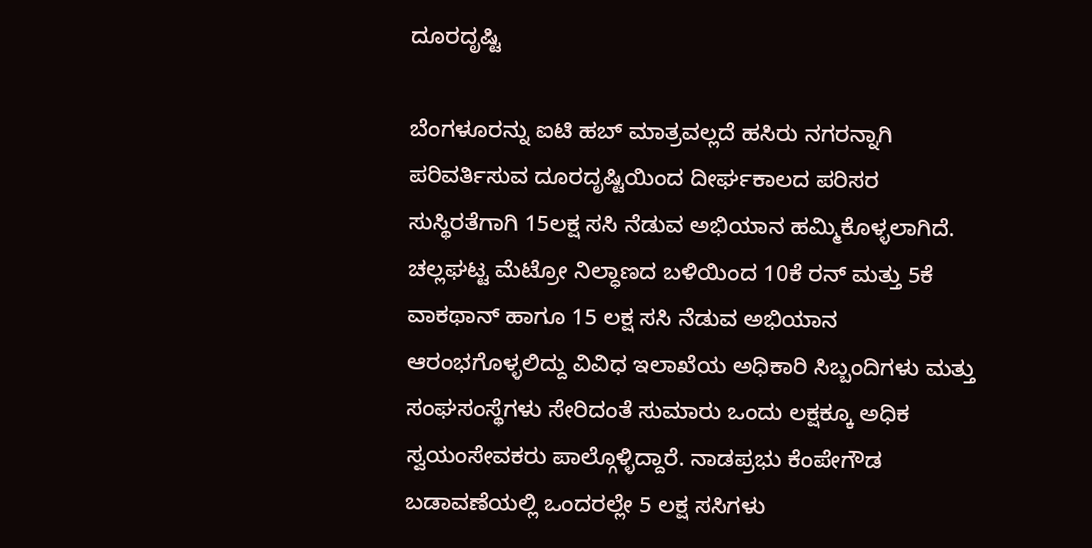ದೂರದೃಷ್ಟಿ

ಬೆಂಗಳೂರನ್ನು ಐಟಿ ಹಬ್‌ ಮಾತ್ರವಲ್ಲದೆ ಹಸಿರು ನಗರನ್ನಾಗಿ ಪರಿವರ್ತಿಸುವ ದೂರದೃಷ್ಟಿಯಿಂದ ದೀರ್ಘಕಾಲದ ಪರಿಸರ ಸುಸ್ಥಿರತೆಗಾಗಿ 15ಲಕ್ಷ ಸಸಿ ನೆಡುವ ಅಭಿಯಾನ ಹಮ್ಮಿಕೊಳ್ಳಲಾಗಿದೆ. ಚಲ್ಲಘಟ್ಟ ಮೆಟ್ರೋ ನಿಲ್ಧಾಣದ ಬಳಿಯಿಂದ 10ಕೆ ರನ್‌ ಮತ್ತು 5ಕೆ ವಾಕಥಾನ್‌ ಹಾಗೂ 15 ಲಕ್ಷ ಸಸಿ ನೆಡುವ ಅಭಿಯಾನ ಆರಂಭಗೊಳ್ಳಲಿದ್ದು ವಿವಿಧ ಇಲಾಖೆಯ ಅಧಿಕಾರಿ ಸಿಬ್ಬಂದಿಗಳು ಮತ್ತು ಸಂಘಸಂಸ್ಥೆಗಳು ಸೇರಿದಂತೆ ಸುಮಾರು ಒಂದು ಲಕ್ಷಕ್ಕೂ ಅಧಿಕ ಸ್ವಯಂಸೇವಕರು ಪಾಲ್ಗೊಳ್ಳಿದ್ದಾರೆ. ನಾಡಪ್ರಭು ಕೆಂಪೇಗೌಡ ಬಡಾವಣೆಯಲ್ಲಿ ಒಂದರಲ್ಲೇ 5 ಲಕ್ಷ ಸಸಿಗಳು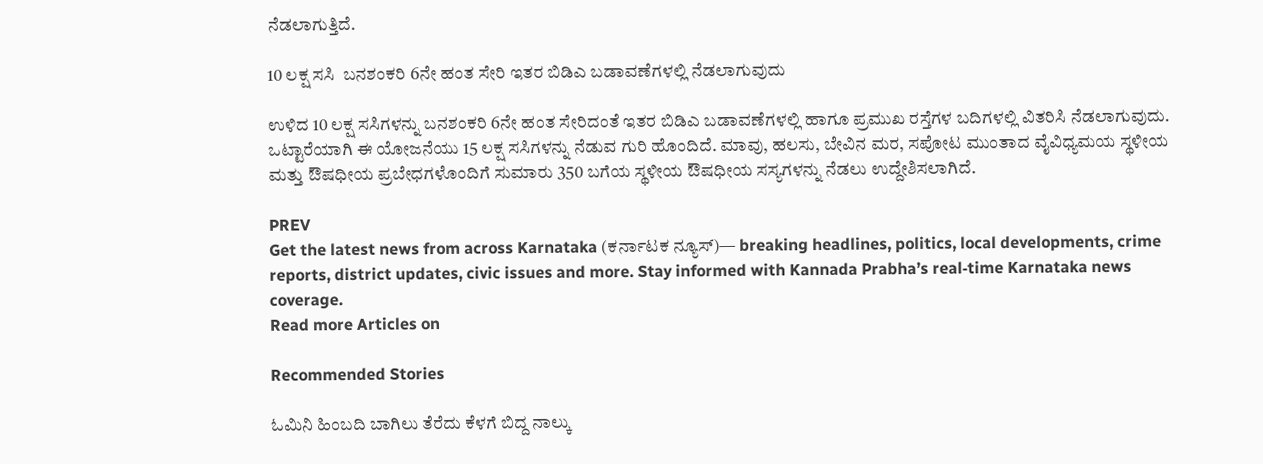ನೆಡಲಾಗುತ್ತಿದೆ.

10 ಲಕ್ಷ ಸಸಿ  ಬನಶಂಕರಿ 6ನೇ ಹಂತ ಸೇರಿ ಇತರ ಬಿಡಿಎ ಬಡಾವಣೆಗಳಲ್ಲಿ ನೆಡಲಾಗುವುದು

ಉಳಿದ 10 ಲಕ್ಷ ಸಸಿಗಳನ್ನು ಬನಶಂಕರಿ 6ನೇ ಹಂತ ಸೇರಿದಂತೆ ಇತರ ಬಿಡಿಎ ಬಡಾವಣೆಗಳಲ್ಲಿ ಹಾಗೂ ಪ್ರಮುಖ ರಸ್ತೆಗಳ ಬದಿಗಳಲ್ಲಿ ವಿತರಿಸಿ ನೆಡಲಾಗುವುದು. ಒಟ್ಟಾರೆಯಾಗಿ ಈ ಯೋಜನೆಯು 15 ಲಕ್ಷ ಸಸಿಗಳನ್ನು ನೆಡುವ ಗುರಿ ಹೊಂದಿದೆ. ಮಾವು, ಹಲಸು, ಬೇವಿನ ಮರ, ಸಪೋಟ ಮುಂತಾದ ವೈವಿಧ್ಯಮಯ ಸ್ಥಳೀಯ ಮತ್ತು ಔಷಧೀಯ ಪ್ರಬೇಧಗಳೊಂದಿಗೆ ಸುಮಾರು 350 ಬಗೆಯ ಸ್ಥಳೀಯ ಔಷಧೀಯ ಸಸ್ಯಗಳನ್ನು ನೆಡಲು ಉದ್ದೇಶಿಸಲಾಗಿದೆ.

PREV
Get the latest news from across Karnataka (ಕರ್ನಾಟಕ ನ್ಯೂಸ್)— breaking headlines, politics, local developments, crime reports, district updates, civic issues and more. Stay informed with Kannada Prabha’s real‑time Karnataka news coverage.
Read more Articles on

Recommended Stories

ಓಮಿನಿ ಹಿಂಬದಿ ಬಾಗಿಲು ತೆರೆದು ಕೆಳಗೆ ಬಿದ್ದ ನಾಲ್ಕು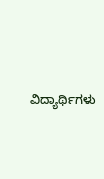ವಿದ್ಯಾರ್ಥಿಗಳು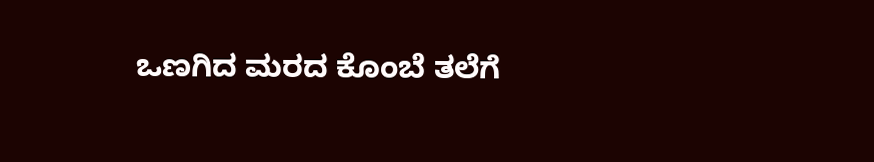ಒಣಗಿದ ಮರದ ಕೊಂಬೆ ತಲೆಗೆ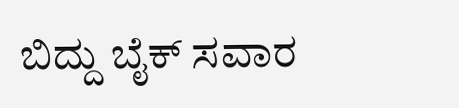ಬಿದ್ದು ಬೈಕ್‌ ಸವಾರ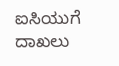ಐಸಿಯುಗೆ ದಾಖಲು